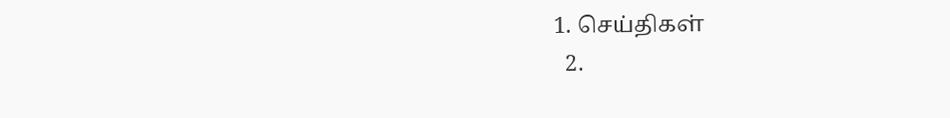1. செய்திகள்
  2.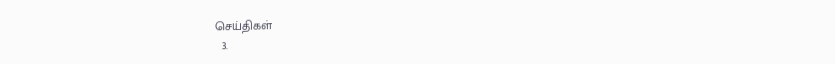செய்திகள்
  3.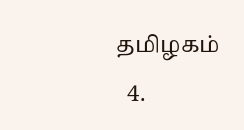த‌மிழக‌ம்
  4.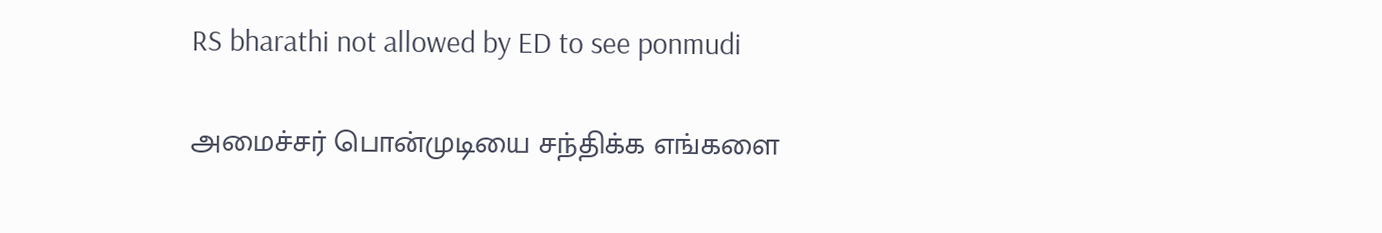RS bharathi not allowed by ED to see ponmudi

அமைச்சர் பொன்முடியை சந்திக்க எங்களை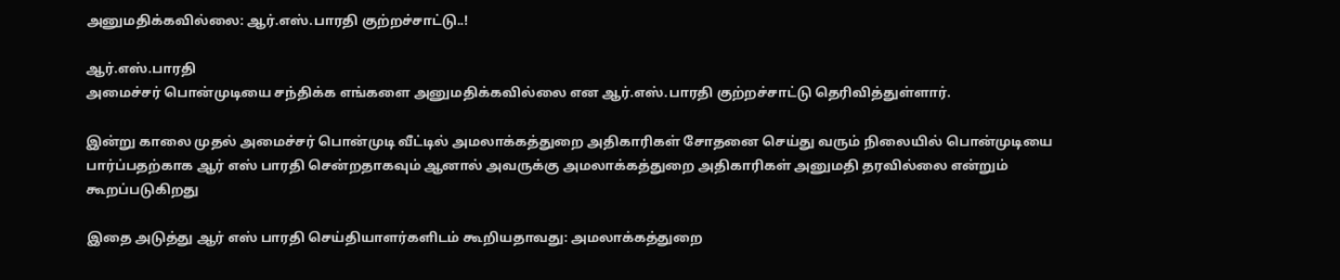அனுமதிக்கவில்லை: ஆர்.எஸ்.பாரதி குற்றச்சாட்டு..!

ஆர்.எஸ்.பாரதி
அமைச்சர் பொன்முடியை சந்திக்க எங்களை அனுமதிக்கவில்லை என ஆர்.எஸ்.பாரதி குற்றச்சாட்டு தெரிவித்துள்ளார்.

இன்று காலை முதல் அமைச்சர் பொன்முடி வீட்டில் அமலாக்கத்துறை அதிகாரிகள் சோதனை செய்து வரும் நிலையில் பொன்முடியை பார்ப்பதற்காக ஆர் எஸ் பாரதி சென்றதாகவும் ஆனால் அவருக்கு அமலாக்கத்துறை அதிகாரிகள் அனுமதி தரவில்லை என்றும் கூறப்படுகிறது

இதை அடுத்து ஆர் எஸ் பாரதி செய்தியாளர்களிடம் கூறியதாவது: அமலாக்கத்துறை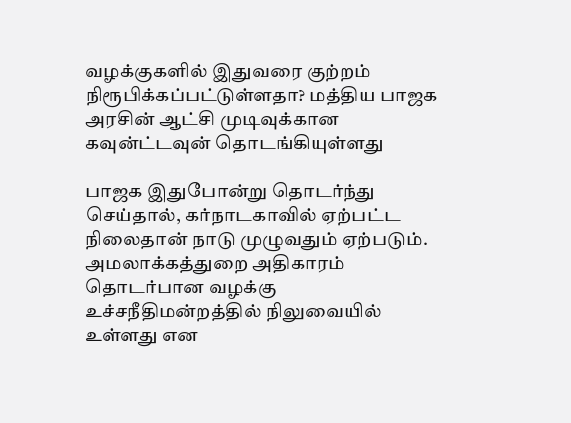வழக்குகளில் இதுவரை குற்றம் நிரூபிக்கப்பட்டுள்ளதா? மத்திய பாஜக அரசின் ஆட்சி முடிவுக்கான கவுன்ட்டவுன் தொடங்கியுள்ளது

பாஜக இதுபோன்று தொடர்ந்து செய்தால், கர்நாடகாவில் ஏற்பட்ட நிலைதான் நாடு முழுவதும் ஏற்படும். அமலாக்கத்துறை அதிகாரம் தொடர்பான வழக்கு உச்சநீதிமன்றத்தில் நிலுவையில் உள்ளது என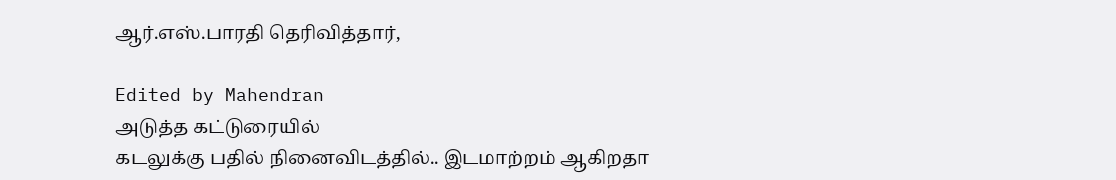ஆர்.எஸ்.பாரதி தெரிவித்தார்,

Edited by Mahendran
அடுத்த கட்டுரையில்
கடலுக்கு பதில் நினைவிடத்தில்.. இடமாற்றம் ஆகிறதா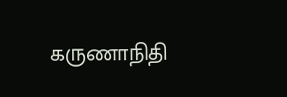கருணாநிதி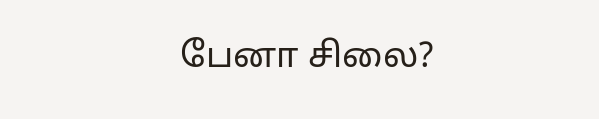பேனா சிலை?